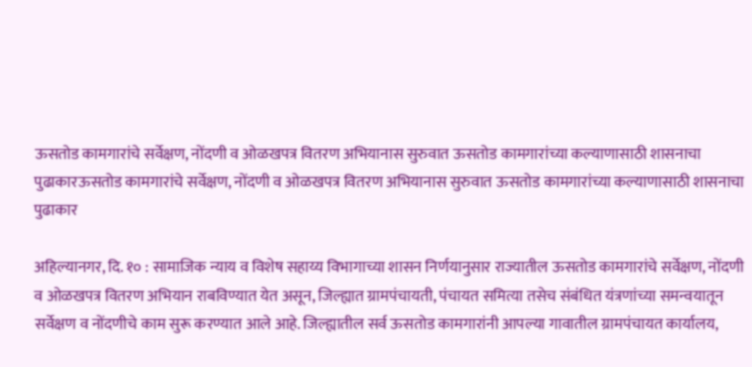ऊसतोड कामगारांचे सर्वेक्षण, नोंदणी व ओळखपत्र वितरण अभियानास सुरुवात ऊसतोड कामगारांच्या कल्याणासाठी शासनाचा पुढाकारऊसतोड कामगारांचे सर्वेक्षण, नोंदणी व ओळखपत्र वितरण अभियानास सुरुवात ऊसतोड कामगारांच्या कल्याणासाठी शासनाचा पुढाकार

अहिल्यानगर, दि. १० : सामाजिक न्याय व विशेष सहाय्य विभागाच्या शासन निर्णयानुसार राज्यातील ऊसतोड कामगारांचे सर्वेक्षण, नोंदणी व ओळखपत्र वितरण अभियान राबविण्यात येत असून, जिल्ह्यात ग्रामपंचायती, पंचायत समित्या तसेच संबंधित यंत्रणांच्या समन्वयातून सर्वेक्षण व नोंदणीचे काम सुरू करण्यात आले आहे. जिल्ह्यातील सर्व ऊसतोड कामगारांनी आपल्या गावातील ग्रामपंचायत कार्यालय,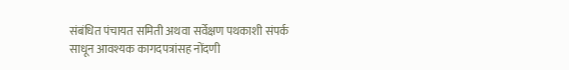संबंधित पंचायत समिती अथवा सर्वेक्षण पथकाशी संपर्क साधून आवश्यक कागदपत्रांसह नोंदणी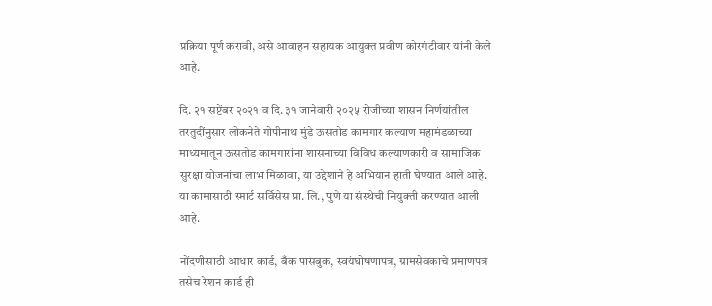प्रक्रिया पूर्ण करावी, असे आवाहन सहायक आयुक्त प्रवीण कोरगंटीवार यांनी केले आहे.

दि. २१ सप्टेंबर २०२१ व दि. ३१ जानेवारी २०२५ रोजीच्या शासन निर्णयांतील तरतुदींनुसार लोकनेते गोपीनाथ मुंडे ऊसतोड कामगार कल्याण महामंडळाच्या माध्यमातून ऊसतोड कामगारांना शासनाच्या विविध कल्याणकारी व सामाजिक सुरक्षा योजनांचा लाभ मिळावा, या उद्देशाने हे अभियान हाती घेण्यात आले आहे. या कामासाठी स्मार्ट सर्विसेस प्रा. लि., पुणे या संस्थेची नियुक्ती करण्यात आली आहे.

नोंदणीसाठी आधार कार्ड, बँक पासबुक, स्वयंघोषणापत्र, ग्रामसेवकाचे प्रमाणपत्र तसेच रेशन कार्ड ही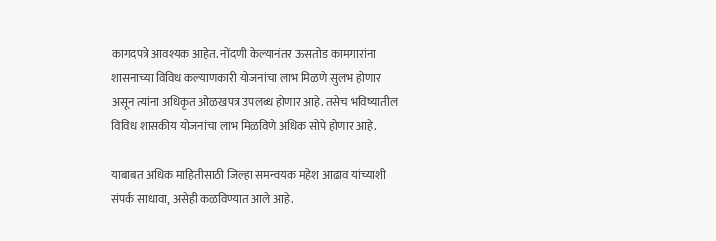कागदपत्रे आवश्यक आहेत. नोंदणी केल्यानंतर ऊसतोड कामगारांना शासनाच्या विविध कल्याणकारी योजनांचा लाभ मिळणे सुलभ होणार असून त्यांना अधिकृत ओळखपत्र उपलब्ध होणार आहे. तसेच भविष्यातील विविध शासकीय योजनांचा लाभ मिळविणे अधिक सोपे होणार आहे.

याबाबत अधिक माहितीसाठी जिल्हा समन्वयक महेश आढाव यांच्याशी संपर्क साधावा, असेही कळविण्यात आले आहे.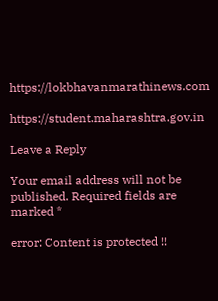https://lokbhavanmarathinews.com

https://student.maharashtra.gov.in

Leave a Reply

Your email address will not be published. Required fields are marked *

error: Content is protected !!